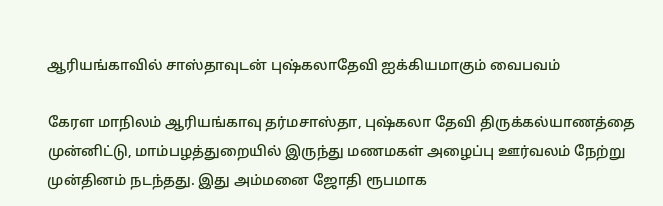ஆரியங்காவில் சாஸ்தாவுடன் புஷ்கலாதேவி ஐக்கியமாகும் வைபவம்

கேரள மாநிலம் ஆரியங்காவு தர்மசாஸ்தா, புஷ்கலா தேவி திருக்கல்யாணத்தை முன்னிட்டு, மாம்பழத்துறையில் இருந்து மணமகள் அழைப்பு ஊர்வலம் நேற்று முன்தினம் நடந்தது. இது அம்மனை ஜோதி ரூபமாக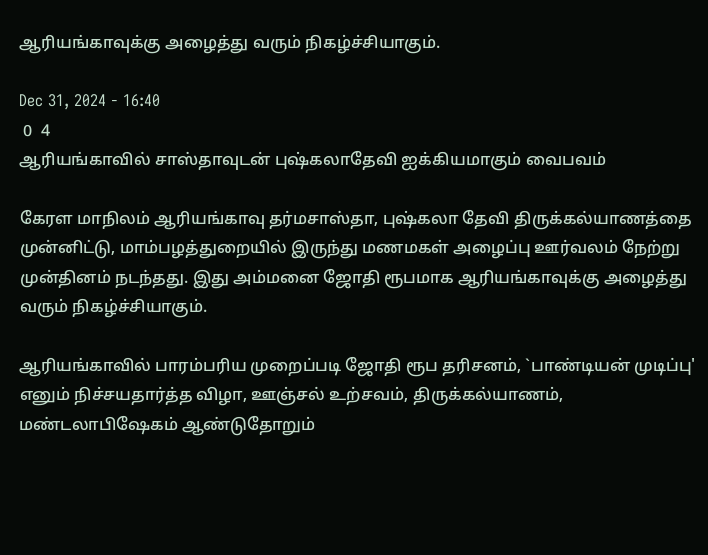ஆரியங்காவுக்கு அழைத்து வரும் நிகழ்ச்சியாகும்.

Dec 31, 2024 - 16:40
 0  4
ஆரியங்காவில் சாஸ்தாவுடன் புஷ்கலாதேவி ஐக்கியமாகும் வைபவம்

கேரள மாநிலம் ஆரியங்காவு தர்மசாஸ்தா, புஷ்கலா தேவி திருக்கல்யாணத்தை முன்னிட்டு, மாம்பழத்துறையில் இருந்து மணமகள் அழைப்பு ஊர்வலம் நேற்று முன்தினம் நடந்தது. இது அம்மனை ஜோதி ரூபமாக ஆரியங்காவுக்கு அழைத்து வரும் நிகழ்ச்சியாகும்.

ஆரியங்காவில் பாரம்பரிய முறைப்படி ஜோதி ரூப தரிசனம், `பாண்டியன் முடிப்பு' எனும் நிச்சயதார்த்த விழா, ஊஞ்சல் உற்சவம், திருக்கல்யாணம், மண்டலாபிஷேகம் ஆண்டுதோறும்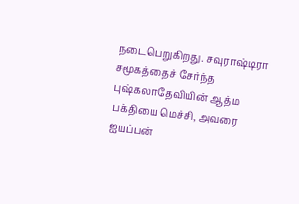நடைபெறுகிறது. சவுராஷ்டிரா சமூகத்தைச் சேர்ந்த புஷ்கலாதேவியின் ஆத்ம பக்தியை மெச்சி, அவரை ஐயப்பன்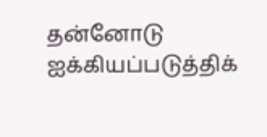தன்னோடு ஐக்கியப்படுத்திக்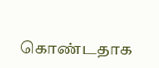கொண்டதாக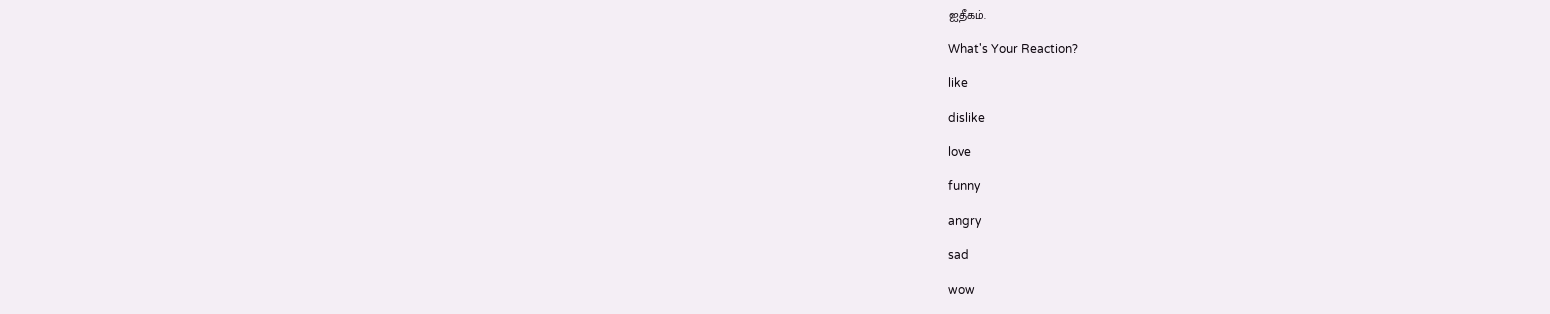ஐதீகம்.

What's Your Reaction?

like

dislike

love

funny

angry

sad

wow